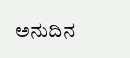ಅನುದಿನ‌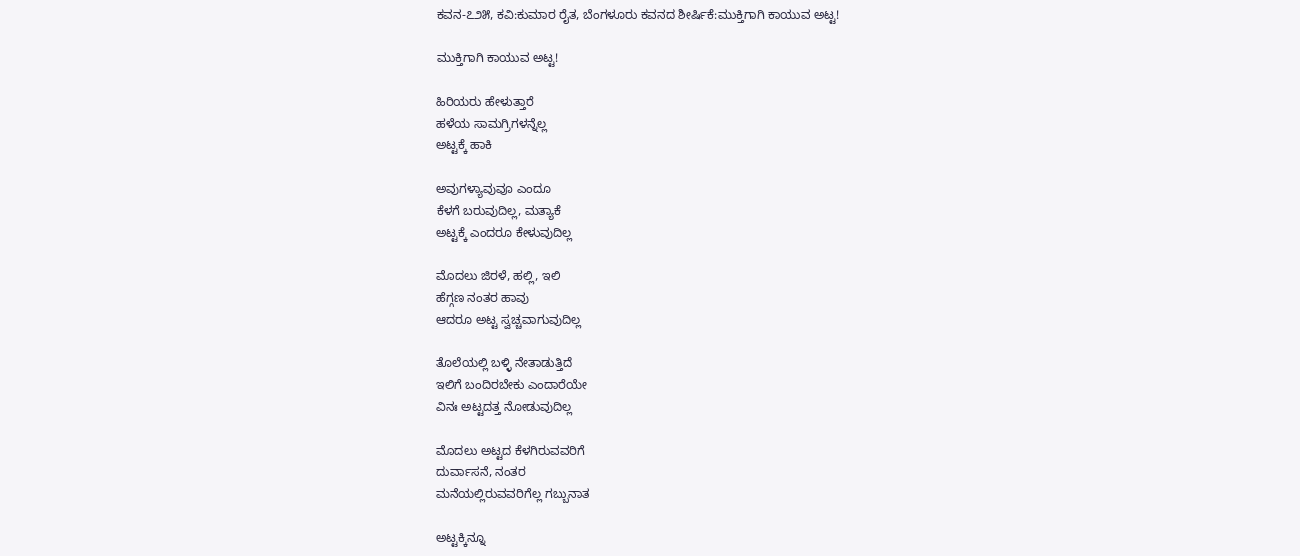ಕವನ-೭೨೫, ಕವಿ:ಕುಮಾರ ರೈತ, ಬೆಂಗಳೂರು ಕವನದ ಶೀರ್ಷಿಕೆ:ಮುಕ್ತಿಗಾಗಿ ಕಾಯುವ ಅಟ್ಟ!

ಮುಕ್ತಿಗಾಗಿ ಕಾಯುವ ಅಟ್ಟ!

ಹಿರಿಯರು ಹೇಳುತ್ತಾರೆ
ಹಳೆಯ ಸಾಮಗ್ರಿಗಳನ್ನೆಲ್ಲ
ಅಟ್ಟಕ್ಕೆ ಹಾಕಿ

ಅವುಗಳ್ಯಾವುವೂ ಎಂದೂ
ಕೆಳಗೆ ಬರುವುದಿಲ್ಲ, ಮತ್ಯಾಕೆ
ಅಟ್ಟಕ್ಕೆ ಎಂದರೂ ಕೇಳುವುದಿಲ್ಲ

ಮೊದಲು ಜಿರಳೆ, ಹಲ್ಲಿ, ಇಲಿ
ಹೆಗ್ಗಣ ನಂತರ ಹಾವು
ಆದರೂ ಅಟ್ಟ ಸ್ವಚ್ಚವಾಗುವುದಿಲ್ಲ

ತೊಲೆಯಲ್ಲಿ ಬಳ್ಳಿ ನೇತಾಡುತ್ತಿದೆ
ಇಲಿಗೆ ಬಂದಿರಬೇಕು ಎಂದಾರೆಯೇ
ವಿನಃ ಅಟ್ಟದತ್ತ ನೋಡುವುದಿಲ್ಲ

ಮೊದಲು ಅಟ್ಟದ ಕೆಳಗಿರುವವರಿಗೆ
ದುರ್ವಾಸನೆ, ನಂತರ
ಮನೆಯಲ್ಲಿರುವವರಿಗೆಲ್ಲ ಗಬ್ಬುನಾತ

ಅಟ್ಟಕ್ಕಿನ್ನೂ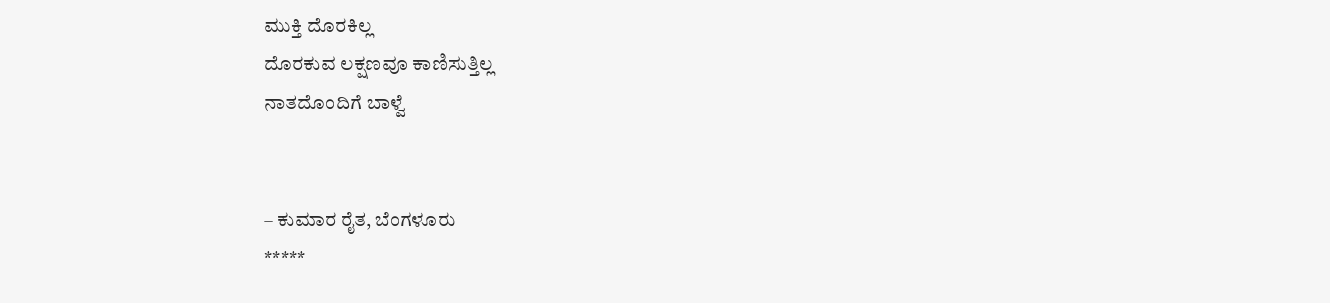ಮುಕ್ತಿ ದೊರಕಿಲ್ಲ
ದೊರಕುವ ಲಕ್ಷಣವೂ ಕಾಣಿಸುತ್ತಿಲ್ಲ
ನಾತದೊಂದಿಗೆ ಬಾಳ್ವೆ


– ಕುಮಾರ ರೈತ, ಬೆಂಗಳೂರು
*****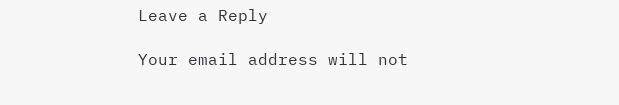Leave a Reply

Your email address will not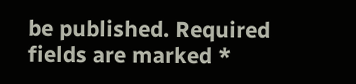be published. Required fields are marked *